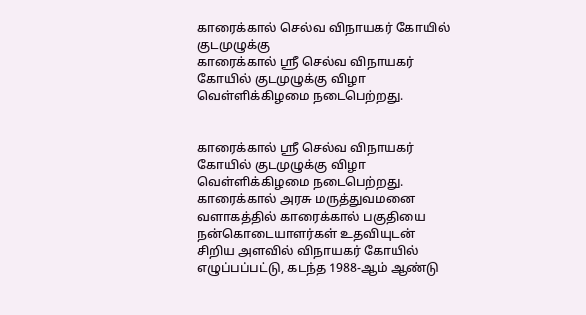காரைக்கால் செல்வ விநாயகர் கோயில் குடமுழுக்கு
காரைக்கால் ஸ்ரீ செல்வ விநாயகர் கோயில் குடமுழுக்கு விழா வெள்ளிக்கிழமை நடைபெற்றது.


காரைக்கால் ஸ்ரீ செல்வ விநாயகர் கோயில் குடமுழுக்கு விழா வெள்ளிக்கிழமை நடைபெற்றது.
காரைக்கால் அரசு மருத்துவமனை வளாகத்தில் காரைக்கால் பகுதியை நன்கொடையாளர்கள் உதவியுடன் சிறிய அளவில் விநாயகர் கோயில் எழுப்பப்பட்டு, கடந்த 1988-ஆம் ஆண்டு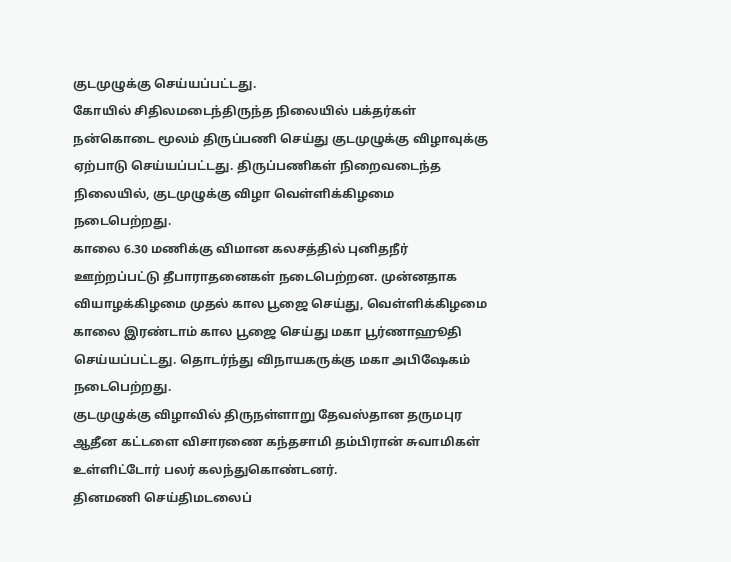குடமுழுக்கு செய்யப்பட்டது.
கோயில் சிதிலமடைந்திருந்த நிலையில் பக்தர்கள் நன்கொடை மூலம் திருப்பணி செய்து குடமுழுக்கு விழாவுக்கு ஏற்பாடு செய்யப்பட்டது. திருப்பணிகள் நிறைவடைந்த நிலையில், குடமுழுக்கு விழா வெள்ளிக்கிழமை நடைபெற்றது.
காலை 6.30 மணிக்கு விமான கலசத்தில் புனிதநீர் ஊற்றப்பட்டு தீபாராதனைகள் நடைபெற்றன. முன்னதாக வியாழக்கிழமை முதல் கால பூஜை செய்து, வெள்ளிக்கிழமை காலை இரண்டாம் கால பூஜை செய்து மகா பூர்ணாஹூதி செய்யப்பட்டது. தொடர்ந்து விநாயகருக்கு மகா அபிஷேகம் நடைபெற்றது.
குடமுழுக்கு விழாவில் திருநள்ளாறு தேவஸ்தான தருமபுர ஆதீன கட்டளை விசாரணை கந்தசாமி தம்பிரான் சுவாமிகள் உள்ளிட்டோர் பலர் கலந்துகொண்டனர்.
தினமணி செய்திமடலைப்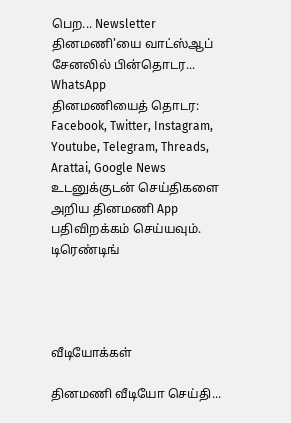பெற... Newsletter
தினமணி'யை வாட்ஸ்ஆப் சேனலில் பின்தொடர... WhatsApp
தினமணியைத் தொடர: Facebook, Twitter, Instagram, Youtube, Telegram, Threads, Arattai, Google News
உடனுக்குடன் செய்திகளை அறிய தினமணி App பதிவிறக்கம் செய்யவும்.
டிரெண்டிங்




வீடியோக்கள்

தினமணி வீடியோ செய்தி...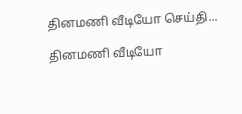தினமணி வீடியோ செய்தி...

தினமணி வீடியோ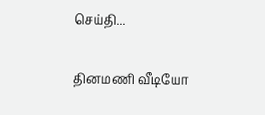செய்தி...

தினமணி வீடியோ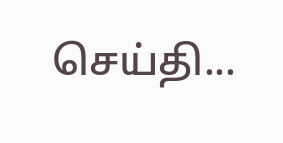செய்தி...